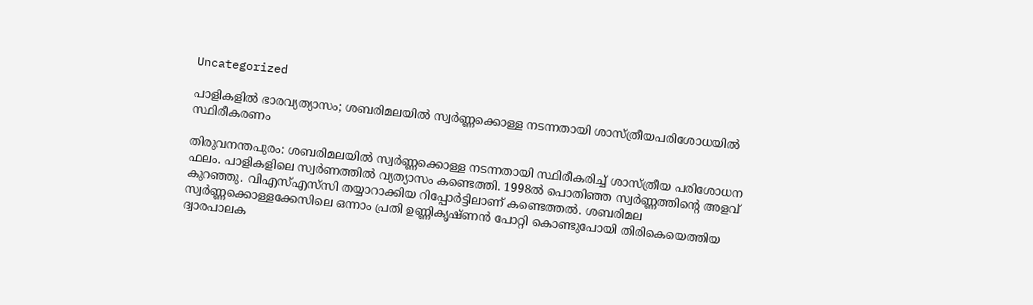Uncategorized

പാളികളില്‍ ഭാരവ്യത്യാസം; ശബരിമലയില്‍ സ്വര്‍ണ്ണക്കൊള്ള നടന്നതായി ശാസ്ത്രീയപരിശോധയില്‍ സ്ഥിരീകരണം

തിരുവനന്തപുരം: ശബരിമലയില്‍ സ്വര്‍ണ്ണക്കൊള്ള നടന്നതായി സ്ഥിരീകരിച്ച് ശാസ്ത്രീയ പരിശോധന ഫലം. പാളികളിലെ സ്വര്‍ണത്തില്‍ വ്യത്യാസം കണ്ടെത്തി. 1998ല്‍ പൊതിഞ്ഞ സ്വര്‍ണ്ണത്തിന്റെ അളവ് കുറഞ്ഞു. വിഎസ്എസ്‌സി തയ്യാറാക്കിയ റിപ്പോര്‍ട്ടിലാണ് കണ്ടെത്തല്‍. ശബരിമല സ്വര്‍ണ്ണക്കൊള്ളക്കേസിലെ ഒന്നാം പ്രതി ഉണ്ണികൃഷ്ണന്‍ പോറ്റി കൊണ്ടുപോയി തിരികെയെത്തിയ ദ്വാരപാലക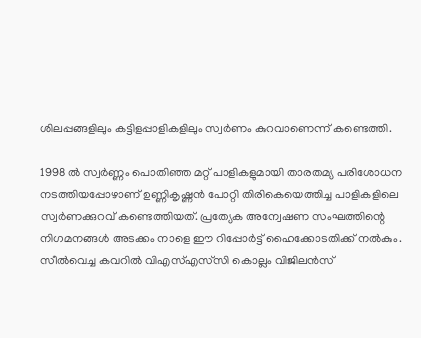ശിലപ്പങ്ങളിലും കട്ടിളപ്പാളികളിലും സ്വര്‍ണം കുറവാണെന്ന് കണ്ടെത്തി.

1998 ല്‍ സ്വര്‍ണ്ണം പൊതിഞ്ഞ മറ്റ് പാളികളുമായി താരതമ്യ പരിശോധന നടത്തിയപ്പോഴാണ് ഉണ്ണികൃഷ്ണന്‍ പോറ്റി തിരികെയെത്തിച്ച പാളികളിലെ സ്വര്‍ണക്കുറവ് കണ്ടെത്തിയത്. പ്രത്യേക അന്വേഷണ സംഘത്തിന്റെ നിഗമനങ്ങള്‍ അടക്കം നാളെ ഈ റിപ്പോര്‍ട്ട് ഹൈക്കോടതിക്ക് നല്‍കും. സീല്‍വെച്ച കവറില്‍ വിഎസ്എസ്‌സി കൊല്ലം വിജിലന്‍സ്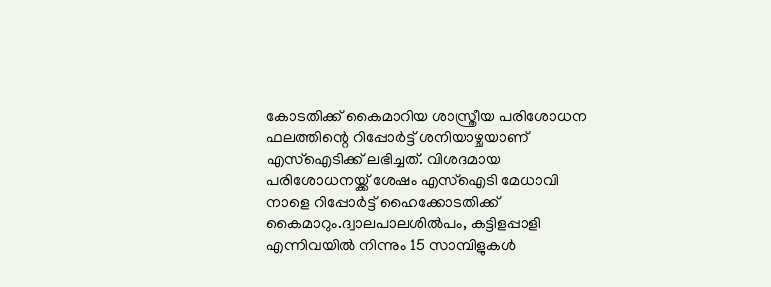കോടതിക്ക് കൈമാറിയ ശാസ്ത്രീയ പരിശോധന ഫലത്തിന്റെ റിപ്പോര്‍ട്ട് ശനിയാഴ്ചയാണ് എസ്‌ഐടിക്ക് ലഭിച്ചത്. വിശദമായ പരിശോധനയ്ക്ക് ശേഷം എസ്‌ഐടി മേധാവി നാളെ റിപ്പോര്‍ട്ട് ഹൈക്കോടതിക്ക് കൈമാറും.ദ്വാലപാലശില്‍പം, കട്ടിളപ്പാളി എന്നിവയില്‍ നിന്നും 15 സാമ്പിളുകള്‍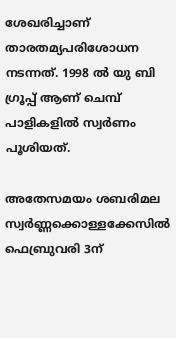ശേഖരിച്ചാണ് താരതമ്യപരിശോധന നടന്നത്. 1998 ല്‍ യു ബി ഗ്രൂപ്പ് ആണ് ചെമ്പ് പാളികളില്‍ സ്വര്‍ണം പൂശിയത്.

അതേസമയം ശബരിമല സ്വര്‍ണ്ണക്കൊള്ളക്കേസില്‍ ഫെബ്രുവരി 3ന്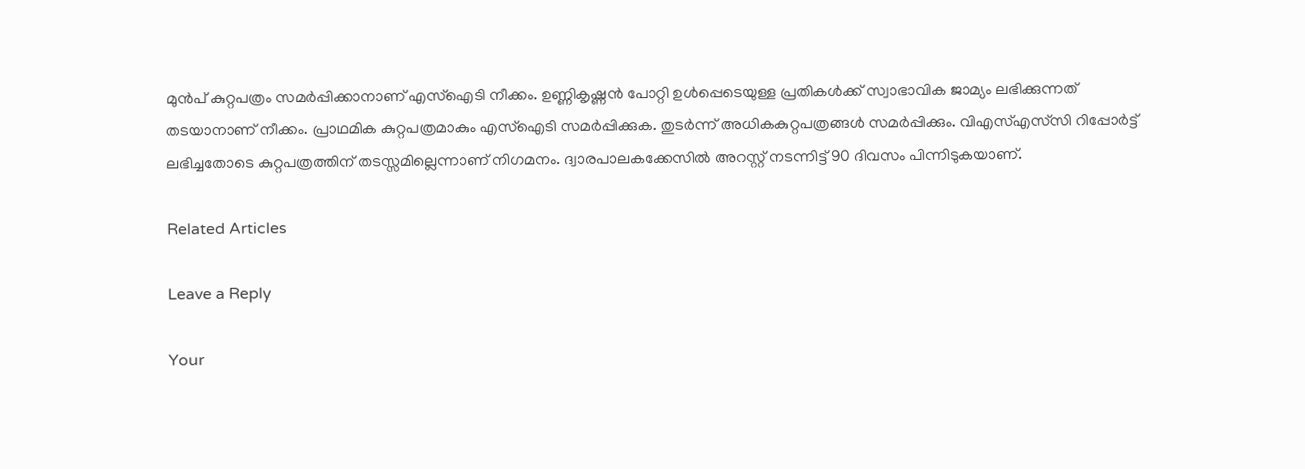മുന്‍പ് കുറ്റപത്രം സമര്‍പ്പിക്കാനാണ് എസ്‌ഐടി നീക്കം. ഉണ്ണികൃഷ്ണന്‍ പോറ്റി ഉള്‍പ്പെടെയുള്ള പ്രതികള്‍ക്ക് സ്വാഭാവിക ജാമ്യം ലഭിക്കുന്നത് തടയാനാണ് നീക്കം. പ്രാഥമിക കുറ്റപത്രമാകും എസ്‌ഐടി സമര്‍പ്പിക്കുക. തുടര്‍ന്ന് അധികകുറ്റപത്രങ്ങള്‍ സമര്‍പ്പിക്കും. വിഎസ്എസ്‌സി റിപ്പോര്‍ട്ട് ലഭിച്ചതോടെ കുറ്റപത്രത്തിന് തടസ്സമില്ലെന്നാണ് നിഗമനം. ദ്വാരപാലകക്കേസില്‍ അറസ്റ്റ് നടന്നിട്ട് 90 ദിവസം പിന്നിടുകയാണ്.

Related Articles

Leave a Reply

Your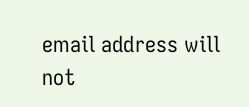email address will not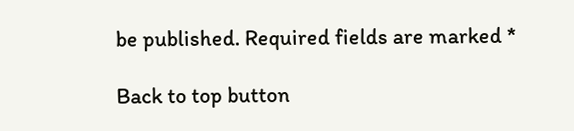be published. Required fields are marked *

Back to top button